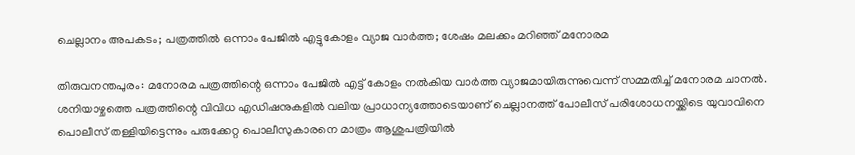ചെല്ലാനം അപകടം; പത്രത്തിൽ ഒന്നാം പേജിൽ എട്ടുകോളം വ്യാജ വാർത്ത; ശേഷം മലക്കം മറിഞ്ഞ് മനോരമ

തിരുവനന്തപുരം: മനോരമ പത്രത്തിന്റെ ഒന്നാം പേജിൽ എട്ട് കോളം നൽകിയ വാർത്ത വ്യാജമായിരുന്നുവെന്ന് സമ്മതിച്ച് മനോരമ ചാനൽ. ശനിയാഴ്ചത്തെ പത്രത്തിന്റെ വിവിധ എഡിഷനുകളിൽ വലിയ പ്രാധാന്യത്തോടെയാണ് ചെല്ലാനത്ത് പോലീസ് പരിശോധനയ്ക്കിടെ യുവാവിനെ പൊലീസ് തള്ളിയിട്ടെന്നും പരുക്കേറ്റ പൊലീസുകാരനെ മാത്രം ആശുപത്രിയിൽ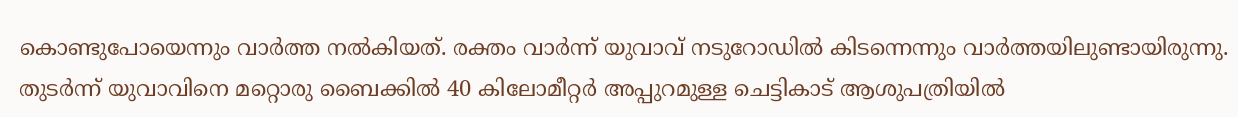കൊണ്ടുപോയെന്നും വാർത്ത നൽകിയത്. രക്തം വാർന്ന് യുവാവ് നടുറോഡിൽ കിടന്നെന്നും വാർത്തയിലുണ്ടായിരുന്നു. തുടർന്ന് യുവാവിനെ മറ്റൊരു ബൈക്കിൽ 40 കിലോമീറ്റർ അപ്പുറമുള്ള ചെട്ടികാട് ആശുപത്രിയിൽ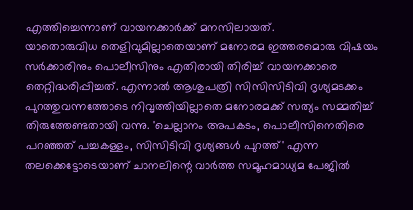എത്തിച്ചെന്നാണ് വായനക്കാർക്ക് മനസിലായത്.
യാതൊരുവിധ തെളിവുമില്ലാതെയാണ് മനോരമ ഇത്തരമൊരു വിഷയം സർക്കാരിനും പൊലീസിനും എതിരായി തിരിച്ച് വായനക്കാരെ തെറ്റിദ്ധരിപ്പിച്ചത്. എന്നാൽ ആശുപത്രി സിസിസിടിവി ദൃശ്യമടക്കം പുറത്തുവന്നത്തോടെ നിവൃത്തിയില്ലാതെ മനോരമക്ക് സത്യം സമ്മതിച്ച് തിരുത്തേണ്ടതായി വന്നു. 'ചെല്ലാനം അപകടം, പൊലീസിനെതിരെ പറഞ്ഞത് പച്ചകള്ളം, സിസിടിവി ദൃശ്യങ്ങൾ പുറത്ത്' എന്ന തലക്കെട്ടോടെയാണ് ചാനലിന്റെ വാർത്ത സമൂഹമാധ്യമ പേജിൽ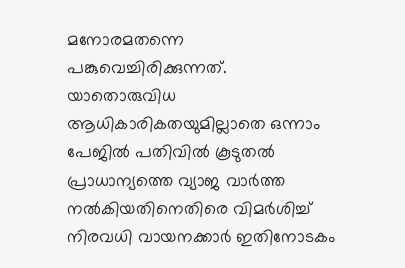മനോരമതന്നെ പങ്കുവെച്ചിരിക്കുന്നത്.
യാതൊരുവിധ ആധികാരികതയുമില്ലാതെ ഒന്നാം പേജിൽ പതിവിൽ കൂടുതൽ പ്രാധാന്യത്തെ വ്യാജ വാർത്ത നൽകിയതിനെതിരെ വിമർശിച്ച് നിരവധി വായനക്കാർ ഇതിനോടകം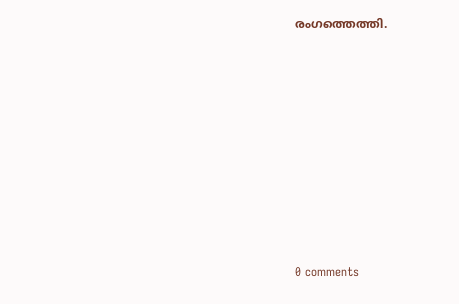രംഗത്തെത്തി.









0 comments